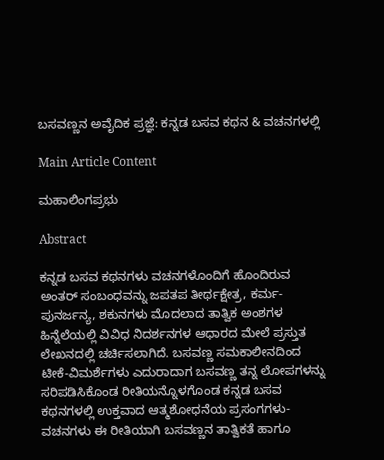ಬಸವಣ್ಣನ ಅವೈದಿಕ ಪ್ರಜ್ಞೆ: ಕನ್ನಡ ಬಸವ ಕಥನ & ವಚನಗಳಲ್ಲಿ

Main Article Content

ಮಹಾಲಿಂಗಪ್ರಭು

Abstract

ಕನ್ನಡ ಬಸವ ಕಥನಗಳು ವಚನಗಳೊಂದಿಗೆ ಹೊಂದಿರುವ ಅಂತರ್‌ ಸಂಬಂಧವನ್ನು ಜಪತಪ ತೀರ್ಥಕ್ಷೇತ್ರ, ಕರ್ಮ-ಪುನರ್ಜನ್ಯ, ಶಕುನಗಳು ಮೊದಲಾದ ತಾತ್ವಿಕ ಅಂಶಗಳ ಹಿನ್ನೆಲೆಯಲ್ಲಿ ವಿವಿಧ ನಿದರ್ಶನಗಳ ಆಧಾರದ ಮೇಲೆ ಪ್ರಸ್ತುತ ಲೇಖನದಲ್ಲಿ ಚರ್ಚಿಸಲಾಗಿದೆ. ಬಸವಣ್ಣ ಸಮಕಾಲೀನದಿಂದ ಟೀಕೆ-ವಿಮರ್ಶೆಗಳು ಎದುರಾದಾಗ ಬಸವಣ್ಣ ತನ್ನ ಲೋಪಗಳನ್ನು ಸರಿಪಡಿಸಿಕೊಂಡ ರೀತಿಯನ್ನೊಳಗೊಂಡ ಕನ್ನಡ ಬಸವ ಕಥನಗಳಲ್ಲಿ ಉಕ್ತವಾದ ಆತ್ಮಶೋಧನೆಯ ಪ್ರಸಂಗಗಳು-ವಚನಗಳು ಈ ರೀತಿಯಾಗಿ ಬಸವಣ್ಣನ ತಾತ್ವಿಕತೆ ಹಾಗೂ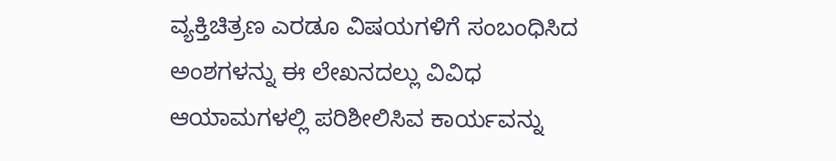ವ್ಯಕ್ತಿಚಿತ್ರಣ ಎರಡೂ ವಿಷಯಗಳಿಗೆ ಸಂಬಂಧಿಸಿದ ಅಂಶಗಳನ್ನು ಈ ಲೇಖನದಲ್ಲು ವಿವಿಧ ಆಯಾಮಗಳಲ್ಲಿ ಪರಿಶೀಲಿಸಿವ ಕಾರ್ಯವನ್ನು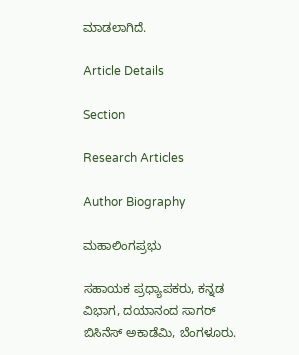ಮಾಡಲಾಗಿದೆ.

Article Details

Section

Research Articles

Author Biography

ಮಹಾಲಿಂಗಪ್ರಭು

ಸಹಾಯಕ ಪ್ರಧ್ಯಾಪಕರು, ಕನ್ನಡ ವಿಭಾಗ, ದಯಾನಂದ ಸಾಗರ್‌ ಬಿಸಿನೆಸ್‌ ಅಕಾಡೆಮಿ, ಬೆಂಗಳೂರು.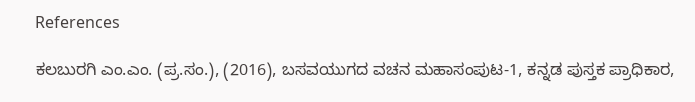References

ಕಲಬುರಗಿ ಎಂ.ಎಂ. (ಪ್ರ.ಸಂ.), (2016), ಬಸವಯುಗದ ವಚನ ಮಹಾಸಂಪುಟ-1, ಕನ್ನಡ ಪುಸ್ತಕ ಪ್ರಾಧಿಕಾರ,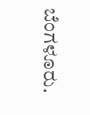ಬೆಂಗಳೂರು.